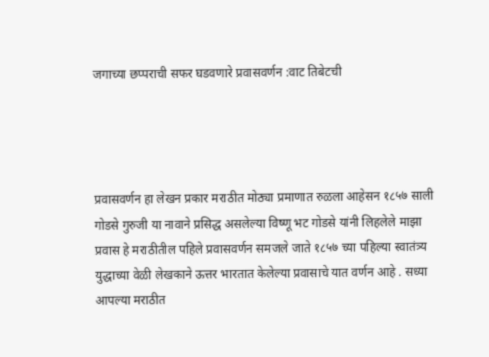जगाच्या छप्पराची सफर घडवणारे प्रवासवर्णन :वाट तिबेटची




प्रवासवर्णन हा लेखन प्रकार मराठीत मोठ्या प्रमाणात रुळला आहेसन १८५७ साली गोडसे गुरुजी या नावाने प्रसिद्ध असलेल्या विष्णू भट गोडसे यांनी लिहलेले माझा प्रवास हे मराठीतील पहिले प्रवासवर्णन समजले जाते १८५७ च्या पहिल्या स्वातंत्र्य युद्धाच्या वेळी लेखकाने ऊत्तर भारतात केलेल्या प्रवासाचे यात वर्णन आहे . सध्या आपल्या मराठीत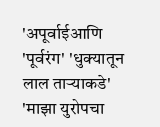'अपूर्वाईआणि 'पूर्वरंग' 'धुक्यातून लाल ताऱ्याकडे' 'माझा युरोपचा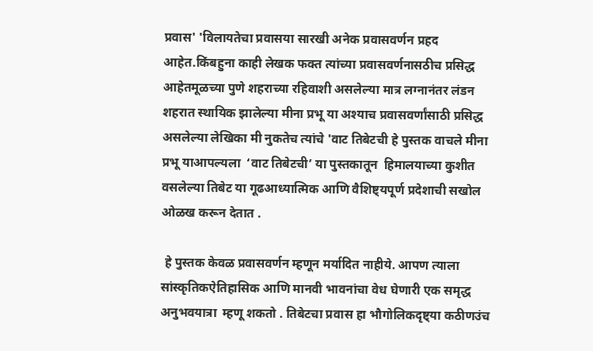प्रवास' 'विलायतेचा प्रवासया सारखी अनेक प्रवासवर्णन प्रहद आहेत.किंबहुना काही लेखक फक्त त्यांच्या प्रवासवर्णनासठीच प्रसिद्ध आहेतमूळच्या पुणे शहराच्या रहिवाशी असलेल्या मात्र लग्नानंतर लंडन शहरात स्थायिक झालेल्या मीना प्रभू या अश्याच प्रवासवर्णांसाठी प्रसिद्ध असलेल्या लेखिका मी नुकतेच त्यांचे 'वाट तिबेटची हे पुस्तक वाचले मीना प्रभू याआपल्यला  ‘वाट तिबेटची’ या पुस्तकातून  हिमालयाच्या कुशीत वसलेल्या तिबेट या गूढआध्यात्मिक आणि वैशिष्ट्यपूर्ण प्रदेशाची सखोल ओळख करून देतात .

 हे पुस्तक केवळ प्रवासवर्णन म्हणून मर्यादित नाहीये. आपण त्याला  सांस्कृतिकऐतिहासिक आणि मानवी भावनांचा वेध घेणारी एक समृद्ध अनुभवयात्रा  म्हणू शकतो . तिबेटचा प्रवास हा भौगोलिकदृष्ट्या कठीणउंच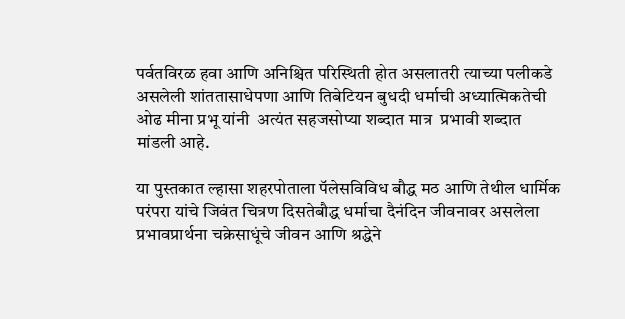पर्वतविरळ हवा आणि अनिश्चित परिस्थिती होत असलातरी त्याच्या पलीकडे असलेली शांततासाधेपणा आणि तिबेटियन बुधदी धर्माची अध्यात्मिकतेची ओढ मीना प्रभू यांनी  अत्यंत सहजसोप्या शब्दात मात्र  प्रभावी शब्दात मांडली आहे.

या पुस्तकात ल्हासा शहरपोताला पॅलेसविविध बौद्ध मठ आणि तेथील धार्मिक परंपरा यांचे जिवंत चित्रण दिसतेबौद्ध धर्माचा दैनंदिन जीवनावर असलेला प्रभावप्रार्थना चक्रेसाधूंचे जीवन आणि श्रद्धेने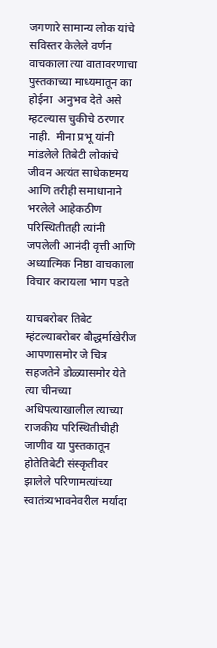जगणारे सामान्य लोक यांचे सविस्तर केलेले वर्णन वाचकाला त्या वातावरणाचा पुस्तकाच्या माध्यमातून का होईना  अनुभव देते असे म्हटल्यास चुकीचे ठरणार नाही.  मीना प्रभू यांनी मांडलेले तिबेटी लोकांचे जीवन अत्यंत साधेकष्टमय आणि तरीही समाधानाने भरलेले आहेकठीण परिस्थितीतही त्यांनी जपलेली आनंदी वृत्ती आणि अध्यात्मिक निष्ठा वाचकाला विचार करायला भाग पडते

याचबरोबर तिबेट म्हंटल्याबरोबर बौद्धर्माखेरीज आपणासमोर जे चित्र सहजतेने डोळ्यासमोर येते त्या चीनच्या अधिपत्याखालील त्याच्या राजकीय परिस्थितीचीही जाणीव या पुस्तकातून होतेतिबेटी संस्कृतीवर झालेले परिणामत्यांच्या स्वातंत्र्यभावनेवरील मर्यादा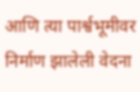आणि त्या पार्श्वभूमीवर निर्माण झालेली वेदना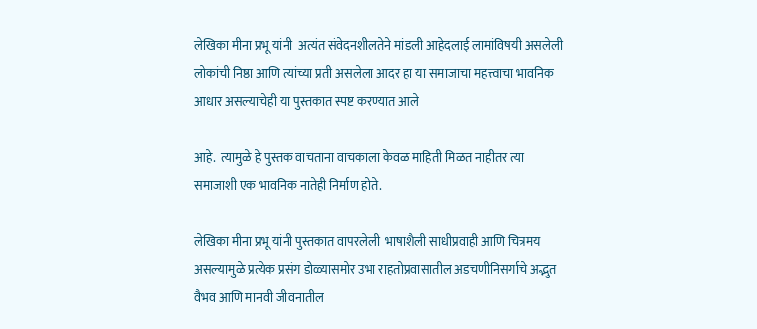लेखिका मीना प्रभू यांनी  अत्यंत संवेदनशीलतेने मांडली आहेदलाई लामांविषयी असलेली लोकांची निष्ठा आणि त्यांच्या प्रती असलेला आदर हा या समाजाचा महत्त्वाचा भावनिक आधार असल्याचेही या पुस्तकात स्पष्ट करण्यात आले

आहे.  त्यामुळे हे पुस्तक वाचताना वाचकाला केवळ माहिती मिळत नाहीतर त्या समाजाशी एक भावनिक नातेही निर्माण होते.

लेखिका मीना प्रभू यांनी पुस्तकात वापरलेली  भाषाशैली साधीप्रवाही आणि चित्रमय असल्यामुळे प्रत्येक प्रसंग डोळ्यासमोर उभा राहतोप्रवासातील अडचणीनिसर्गाचे अद्भुत वैभव आणि मानवी जीवनातील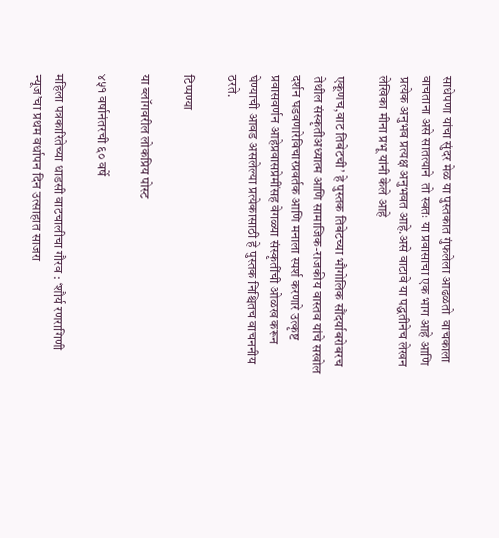साधेपणा यांचा सुंदर मेळ या पुस्तकात गुंफलेला आढळतो  वाचकाला वाचताना असे सातत्याने  तो स्वतः या प्रवासाचा एक भाग आहे आणि प्रत्येक अनुभव प्रत्यक्ष अनुभवत आहे.असे वाटावे या पद्धतीनेच लेखन लेखिका मीना प्रभू यांनी केले आहे

एकूणच,वाट तिबेटची’ हे पुस्तक तिबेटच्या भौगोलिक सौंदर्याबरोबरच तेथील संस्कृतीअध्यात्म आणि सामाजिक-राजकीय वास्तव यांचे सखोल दर्शन घडवणारेविचारप्रवर्तक आणि मनाला स्पर्श करणारे उत्कृष्ट प्रवासवर्णन आहेप्रवासप्रेमींसह वेगळ्या संस्कृतींची ओळख करून घेण्याची आवड असलेल्या प्रत्येकासाठी हे पुस्तक निश्चितच वाचननीय ठरते.

टिप्पण्या

या ब्लॉगवरील लोकप्रिय पोस्ट

४५१ वर्षानंतरची ६० वर्षे

महिला पत्रकारितेच्या धाडसी वाटचालीचा गौरव : ‘शौर्य रणरागिणी न्यूज’चा प्रथम वर्धापन दिन उत्साहात साजरा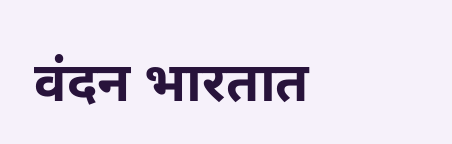वंदन भारतात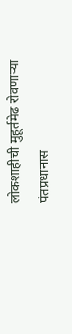लोकशाहीची मुहूर्तमेढ रोवणाऱ्या पंतप्रधानास